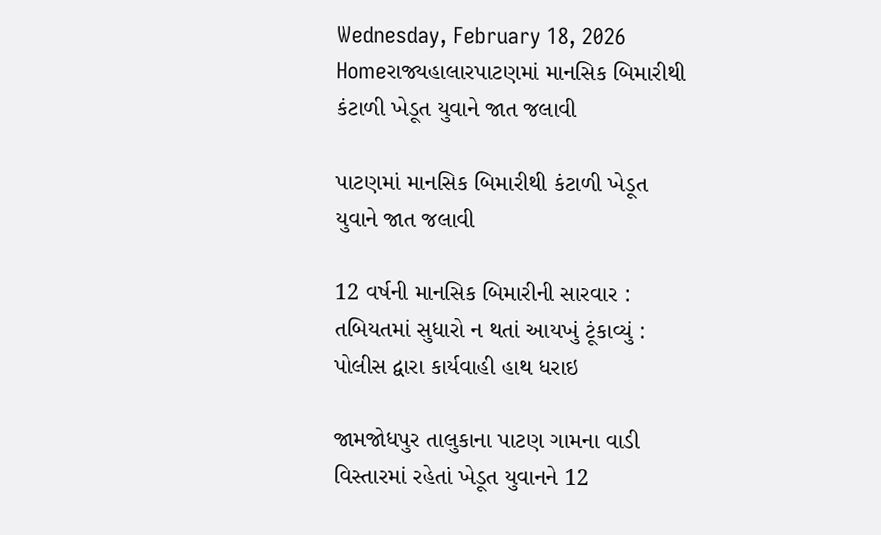Wednesday, February 18, 2026
Homeરાજ્યહાલારપાટણમાં માનસિક બિમારીથી કંટાળી ખેડૂત યુવાને જાત જલાવી

પાટણમાં માનસિક બિમારીથી કંટાળી ખેડૂત યુવાને જાત જલાવી

12 વર્ષની માનસિક બિમારીની સારવાર : તબિયતમાં સુધારો ન થતાં આયખું ટૂંકાવ્યું : પોલીસ દ્વારા કાર્યવાહી હાથ ધરાઇ

જામજોધપુર તાલુકાના પાટણ ગામના વાડી વિસ્તારમાં રહેતાં ખેડૂત યુવાનને 12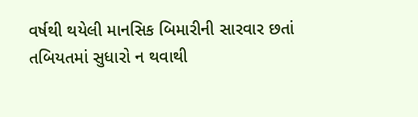વર્ષથી થયેલી માનસિક બિમારીની સારવાર છતાં તબિયતમાં સુધારો ન થવાથી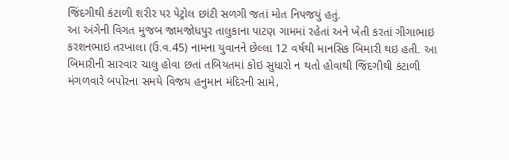જિંદગીથી કંટાળી શરીર પર પેટ્રોલ છાંટી સળગી જતાં મોત નિપજયું હતું.
આ અંગેની વિગત મુજબ જામજોધપુર તાલુકાના પાટણ ગામમાં રહેતાં અને ખેતી કરતાં ગીગાભાઇ કરશનભાઇ તરખાલા (ઉ.વ.45) નામના યુવાનને છેલ્લા 12 વર્ષથી માનસિક બિમારી થઇ હતી. આ બિમારીની સારવાર ચાલુ હોવા છતાં તબિયતમાં કોઇ સુધારો ન થતો હોવાથી જિંદગીથી કંટાળી મંગળવારે બપોરના સમયે વિજય હનુમાન મંદિરની સામે,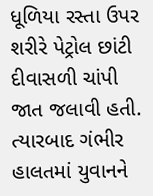ધૂળિયા રસ્તા ઉપર શરીરે પેટ્રોલ છાંટી દીવાસળી ચાંપી જાત જલાવી હતી. ત્યારબાદ ગંભીર હાલતમાં યુવાનને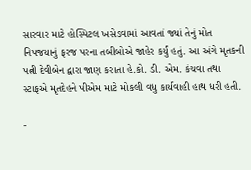સારવાર માટે હોસ્પિટલ ખસેડવામાં આવતાં જ્યાં તેનું મોત નિપજયાનું ફરજ પરના તબીબોએ જાહેર કર્યું હતું. આ અંગે મૃતકની પત્ની દેવીબેન દ્વારા જાણ કરાતા હે.કો. ડી. એમ. કંચવા તથા સ્ટાફએ મૃતદેહને પીએમ માટે મોકલી વધુ કાર્યવાહી હાથ ધરી હતી.

-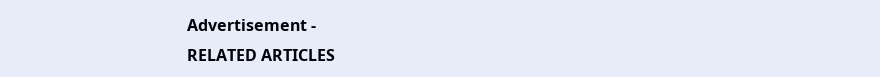Advertisement -
RELATED ARTICLES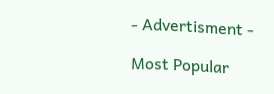- Advertisment -

Most Popular